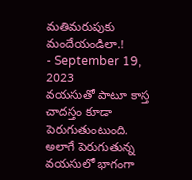మతిమరుపుకు మందేయండిలా.!
- September 19, 2023
వయసుతో పాటూ కాస్త చాదస్తం కూడా పెరుగుతుంటుంది. అలాగే పెరుగుతున్న వయసులో భాగంగా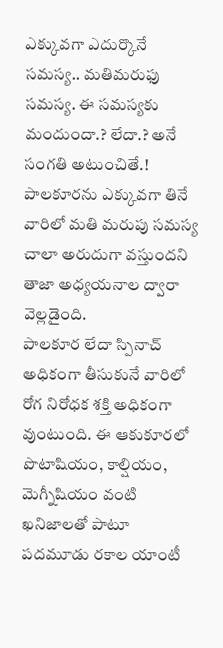ఎక్కువగా ఎదుర్కొనే సమస్య.. మతిమరుఫు సమస్య. ఈ సమస్యకు మందుందా.? లేదా.? అనే సంగతి అటుంచితే.! పాలకూరను ఎక్కువగా తినే వారిలో మతి మరుపు సమస్య చాలా అరుదుగా వస్తుందని తాజా అధ్యయనాల ద్వారా వెల్లడైంది.
పాలకూర లేదా స్పినాచ్ అధికంగా తీసుకునే వారిలో రోగ నిరోధక శక్తి అధికంగా వుంటుంది. ఈ ఆకుకూరలో పొటాషియం, కాల్షియం, మెగ్నీషియం వంటి ఖనిజాలతో పాటూ పదమూడు రకాల యాంటీ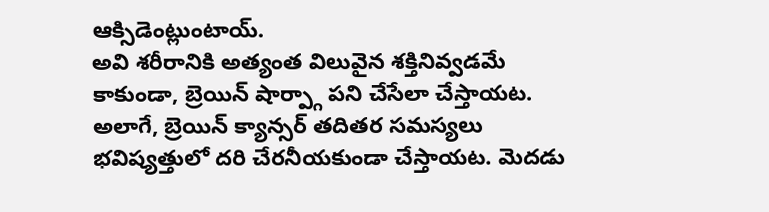ఆక్సిడెంట్లుంటాయ్.
అవి శరీరానికి అత్యంత విలువైన శక్తినివ్వడమే కాకుండా, బ్రెయిన్ షార్ప్గా పని చేసేలా చేస్తాయట. అలాగే, బ్రెయిన్ క్యాన్సర్ తదితర సమస్యలు భవిష్యత్తులో దరి చేరనీయకుండా చేస్తాయట. మెదడు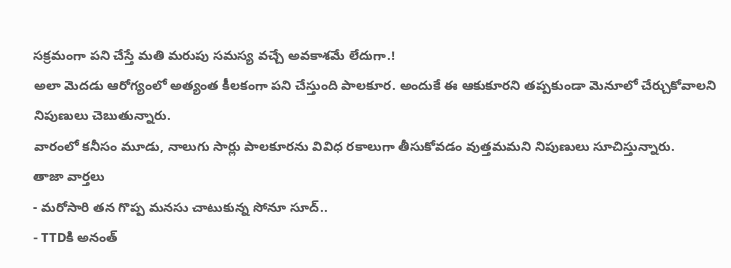సక్రమంగా పని చేస్తే మతి మరుపు సమస్య వచ్చే అవకాశమే లేదుగా.!
అలా మెదడు ఆరోగ్యంలో అత్యంత కీలకంగా పని చేస్తుంది పాలకూర. అందుకే ఈ ఆకుకూరని తప్పకుండా మెనూలో చేర్చుకోవాలని నిపుణులు చెబుతున్నారు.
వారంలో కనీసం మూడు, నాలుగు సార్లు పాలకూరను వివిధ రకాలుగా తీసుకోవడం వుత్తమమని నిపుణులు సూచిస్తున్నారు.
తాజా వార్తలు
- మరోసారి తన గొప్ప మనసు చాటుకున్న సోనూ సూద్..
- TTDకి అనంత్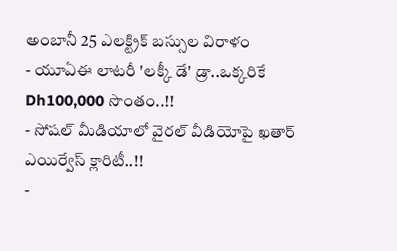అంబానీ 25 ఎలక్ట్రిక్ బస్సుల విరాళం
- యూఏఈ లాటరీ 'లక్కీ డే' డ్రా..ఒక్కరికే Dh100,000 సొంతం..!!
- సోషల్ మీడియాలో వైరల్ వీడియోపై ఖతార్ ఎయిర్వేస్ క్లారిటీ..!!
-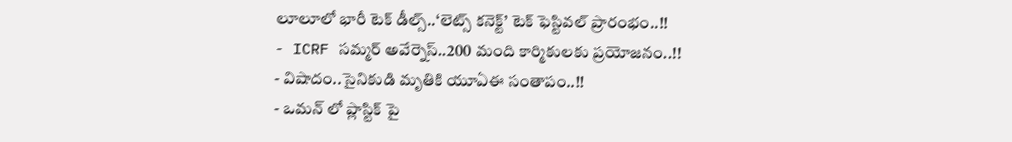లూలూలో భారీ టెక్ డీల్స్..‘లెట్స్ కనెక్ట్’ టెక్ ఫెస్టివల్ ప్రారంభం..!!
- ICRF సమ్మర్ అవేర్నెస్..200 మంది కార్మికులకు ప్రయోజనం..!!
- విషాదం..సైనికుడి మృతికి యూఏఈ సంతాపం..!!
- ఒమన్ లో ప్లాస్టిక్ పై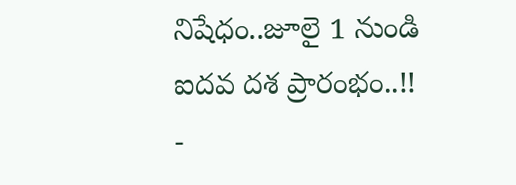నిషేధం..జూలై 1 నుండి ఐదవ దశ ప్రారంభం..!!
-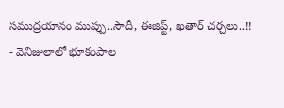సముద్రయానం ముప్పు..సౌదీ, ఈజిప్ట్, ఖతార్ చర్చలు..!!
- వెనిజులాలో భూకంపాల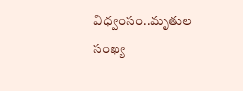విధ్వంసం..మృతుల సంఖ్య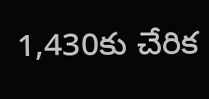1,430కు చేరిక